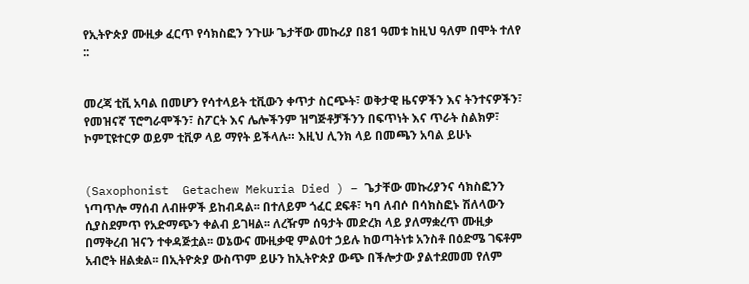የኢትዮጵያ ሙዚቃ ፈርጥ የሳክስፎን ንጉሡ ጌታቸው መኩሪያ በ81 ዓመቱ ከዚህ ዓለም በሞት ተለየ ::


መረጃ ቲቪ አባል በመሆን የሳተላይት ቲቪውን ቀጥታ ስርጭት፣ ወቅታዊ ዜናዎችን እና ትንተናዎችን፣ የመዝናኛ ፕሮግራሞችን፣ ስፖርት እና ሌሎችንም ዝግጅቶቻችንን በፍጥነት እና ጥራት ስልክዎ፣ ኮምፒዩተርዎ ወይም ቲቪዎ ላይ ማየት ይችላሉ። እዚህ ሊንክ ላይ በመጫን አባል ይሁኑ


(Saxophonist  Getachew Mekuria Died ) – ጌታቸው መኩሪያንና ሳክስፎንን ነጣጥሎ ማሰብ ለብዙዎች ይከብዳል፡፡ በተለይም ጎፈር ደፍቶ፣ ካባ ለብሶ በሳክስፎኑ ሽለላውን ሲያስደምጥ የአድማጭን ቀልብ ይገዛል፡፡ ለረዥም ሰዓታት መድረክ ላይ ያለማቋረጥ ሙዚቃ በማቅረብ ዝናን ተቀዳጅቷል፡፡ ወኔውና ሙዚቃዊ ምልዐተ ኃይሉ ከወጣትነቱ አንስቶ በዕድሜ ገፍቶም አብሮት ዘልቋል፡፡ በኢትዮጵያ ውስጥም ይሁን ከኢትዮጵያ ውጭ በችሎታው ያልተደመመ የለም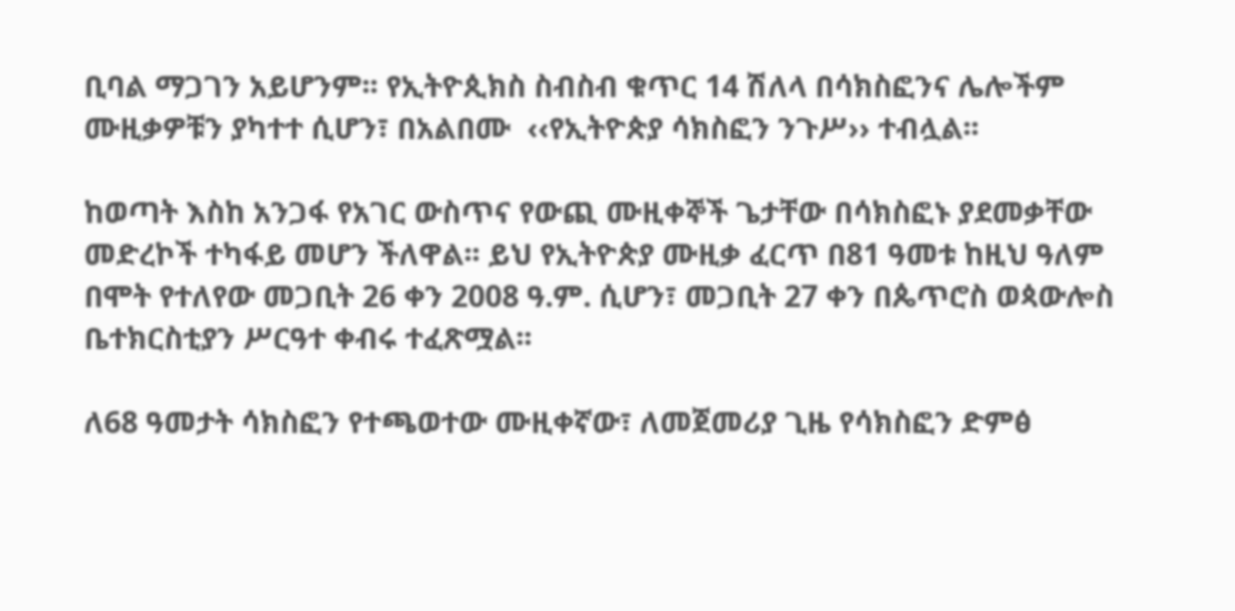ቢባል ማጋገን አይሆንም፡፡ የኢትዮጲክስ ስብስብ ቁጥር 14 ሽለላ በሳክስፎንና ሌሎችም ሙዚቃዎቹን ያካተተ ሲሆን፣ በአልበሙ  ‹‹የኢትዮጵያ ሳክስፎን ንጉሥ›› ተብሏል፡፡

ከወጣት እስከ አንጋፋ የአገር ውስጥና የውጪ ሙዚቀኞች ጌታቸው በሳክስፎኑ ያደመቃቸው መድረኮች ተካፋይ መሆን ችለዋል፡፡ ይህ የኢትዮጵያ ሙዚቃ ፈርጥ በ81 ዓመቱ ከዚህ ዓለም በሞት የተለየው መጋቢት 26 ቀን 2008 ዓ.ም. ሲሆን፣ መጋቢት 27 ቀን በጴጥሮስ ወጳውሎስ ቤተክርስቲያን ሥርዓተ ቀብሩ ተፈጽሟል፡፡

ለ68 ዓመታት ሳክስፎን የተጫወተው ሙዚቀኛው፣ ለመጀመሪያ ጊዜ የሳክስፎን ድምፅ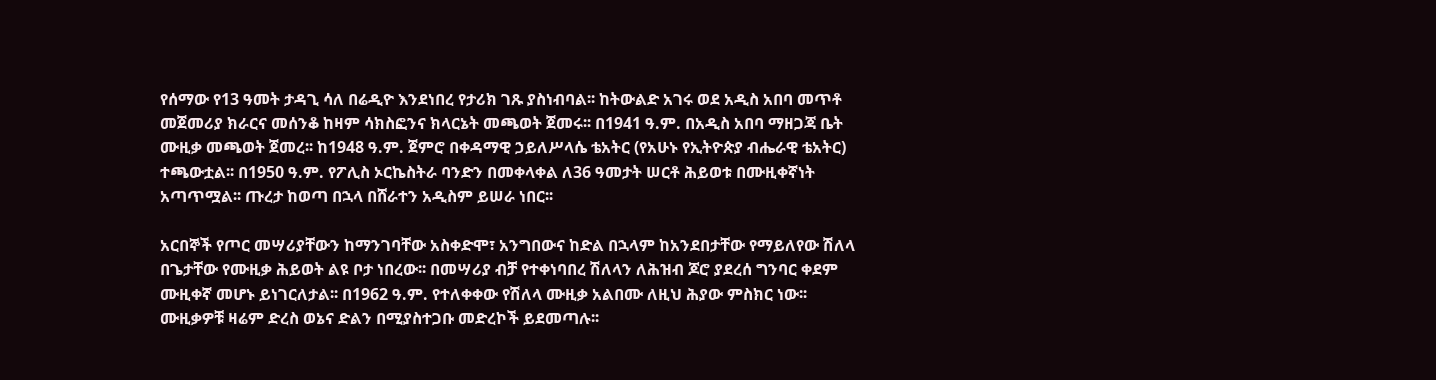የሰማው የ13 ዓመት ታዳጊ ሳለ በሬዲዮ እንደነበረ የታሪክ ገጹ ያስነብባል፡፡ ከትውልድ አገሩ ወደ አዲስ አበባ መጥቶ መጀመሪያ ክራርና መሰንቆ ከዛም ሳክስፎንና ክላርኔት መጫወት ጀመሩ፡፡ በ1941 ዓ.ም. በአዲስ አበባ ማዘጋጃ ቤት ሙዚቃ መጫወት ጀመረ፡፡ ከ1948 ዓ.ም. ጀምሮ በቀዳማዊ ኃይለሥላሴ ቴአትር (የአሁኑ የኢትዮጵያ ብሔራዊ ቴአትር) ተጫውቷል፡፡ በ1950 ዓ.ም. የፖሊስ ኦርኬስትራ ባንድን በመቀላቀል ለ36 ዓመታት ሠርቶ ሕይወቱ በሙዚቀኛነት አጣጥሟል፡፡ ጡረታ ከወጣ በኋላ በሸራተን አዲስም ይሠራ ነበር፡፡

አርበኞች የጦር መሣሪያቸውን ከማንገባቸው አስቀድሞ፣ አንግበውና ከድል በኋላም ከአንደበታቸው የማይለየው ሽለላ በጌታቸው የሙዚቃ ሕይወት ልዩ ቦታ ነበረው፡፡ በመሣሪያ ብቻ የተቀነባበረ ሽለላን ለሕዝብ ጆሮ ያደረሰ ግንባር ቀደም  ሙዚቀኛ መሆኑ ይነገርለታል፡፡ በ1962 ዓ.ም. የተለቀቀው የሽለላ ሙዚቃ አልበሙ ለዚህ ሕያው ምስክር ነው፡፡ ሙዚቃዎቹ ዛሬም ድረስ ወኔና ድልን በሚያስተጋቡ መድረኮች ይደመጣሉ፡፡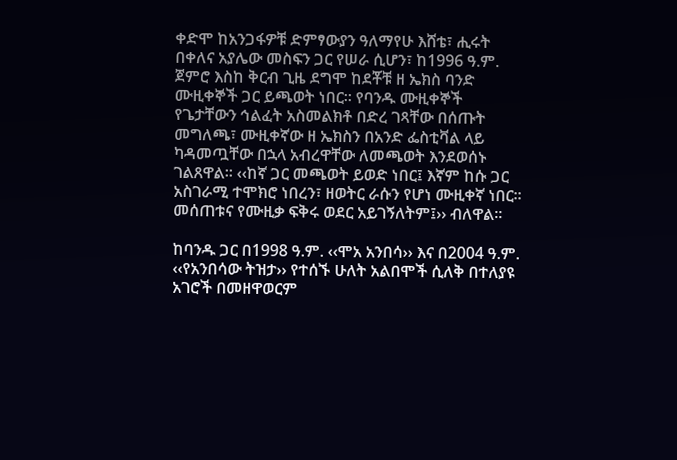ቀድሞ ከአንጋፋዎቹ ድምፃውያን ዓለማየሁ እሸቴ፣ ሒሩት በቀለና አያሌው መስፍን ጋር የሠራ ሲሆን፣ ከ1996 ዓ.ም. ጀምሮ እስከ ቅርብ ጊዜ ደግሞ ከደቾቹ ዘ ኤክስ ባንድ ሙዚቀኞች ጋር ይጫወት ነበር፡፡ የባንዱ ሙዚቀኞች የጌታቸውን ኅልፈት አስመልክቶ በድረ ገጻቸው በሰጡት መግለጫ፣ ሙዚቀኛው ዘ ኤክስን በአንድ ፌስቲቫል ላይ ካዳመጧቸው በኋላ አብረዋቸው ለመጫወት እንደወሰኑ ገልጸዋል፡፡ ‹‹ከኛ ጋር መጫወት ይወድ ነበር፤ እኛም ከሱ ጋር አስገራሚ ተሞክሮ ነበረን፣ ዘወትር ራሱን የሆነ ሙዚቀኛ ነበር፡፡ መሰጠቱና የሙዚቃ ፍቅሩ ወደር አይገኝለትም፤›› ብለዋል፡፡

ከባንዱ ጋር በ1998 ዓ.ም. ‹‹ሞአ አንበሳ›› እና በ2004 ዓ.ም. ‹‹የአንበሳው ትዝታ›› የተሰኙ ሁለት አልበሞች ሲለቅ በተለያዩ አገሮች በመዘዋወርም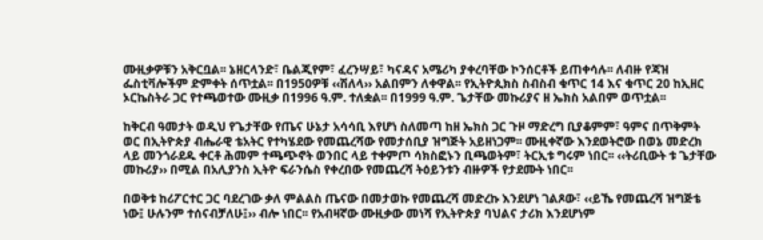ሙዚቃዎቹን አቅርቧል፡፡ ኔዘርላንድ፣ ቤልጂየም፣ ፈረንሣይ፣ ካናዳና አሜሪካ ያቀረባቸው ኮንሰርቶች ይጠቀሳሉ፡፡ ለብዙ የጃዝ ፌስቲቫሎችም ድምቀት ሰጥቷል፡፡ በ1950ዎቹ ‹‹ሽለላ›› አልበምን ለቀዋል፡፡ የኢትዮጲክስ ስብስብ ቁጥር 14 እና ቁጥር 20 ከኢዘር ኦርኬስትራ ጋር የተጫወተው ሙዚቃ በ1996 ዓ.ም. ተለቋል፡፡ በ1999 ዓ.ም. ጌታቸው መኩሪያና ዘ ኤክስ አልበም ወጥቷል፡፡

ከቅርብ ዓመታት ወዲህ የጌታቸው የጤና ሁኔታ አሳሳቢ እየሆነ ስለመጣ ከዘ ኤክስ ጋር ጉዞ ማድረግ ቢያቆምም፣ ዓምና በጥቅምት ወር በኢትዮጵያ ብሔራዊ ቴአትር የተካሄደው የመጨረሻው የመታሰቢያ ዝግጅት አይዘነጋም፡፡ ሙዚቀኛው እንደወትሮው በወኔ መድረክ ላይ መንጎራደዱ ቀርቶ ሕመም ተጫጭኖት ወንበር ላይ ተቀምጦ ሳክስፎኑን ቢጫወትም፣ ትርኢቱ ግሩም ነበር፡፡ ‹‹ትሪቢውት ቱ ጌታቸው መኩሪያ›› በሚል በአሊያንስ ኢትዮ ፍራንሴስ የቀረበው የመጨረሻ ትዕይንቱን ብዙዎች የታደሙት ነበር፡፡

በወቅቱ ከሪፖርተር ጋር ባደረገው ቃለ ምልልስ ጤናው በመታወኩ የመጨረሻ መድረኩ እንደሆነ ገልጾው፣ ‹‹ይኼ የመጨረሻ ዝግጅቴ ነው፤ ሁሉንም ተሰናብቻለሁ፤›› ብሎ ነበር፡፡ የአብዛኛው ሙዚቃው መነሻ የኢትዮጵያ ባህልና ታሪክ እንደሆነም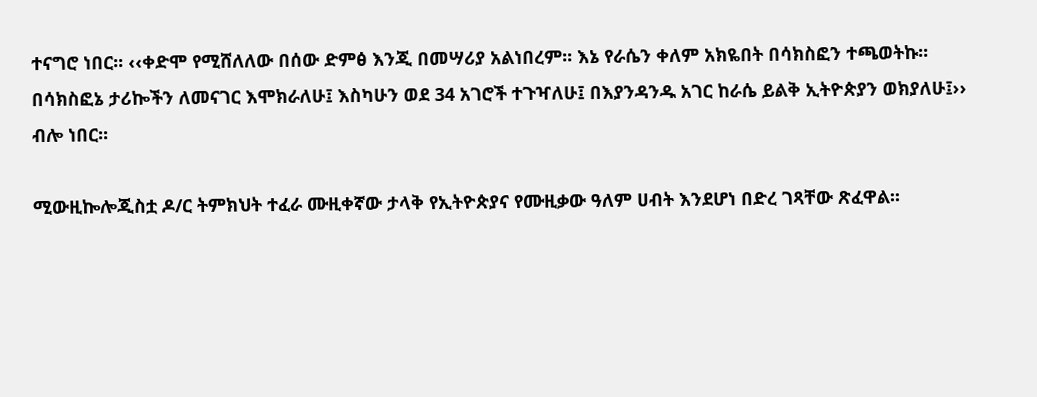ተናግሮ ነበር፡፡ ‹‹ቀድሞ የሚሸለለው በሰው ድምፅ እንጂ በመሣሪያ አልነበረም፡፡ እኔ የራሴን ቀለም አክዬበት በሳክስፎን ተጫወትኩ፡፡ በሳክስፎኔ ታሪኰችን ለመናገር እሞክራለሁ፤ እስካሁን ወደ 34 አገሮች ተጉዣለሁ፤ በእያንዳንዱ አገር ከራሴ ይልቅ ኢትዮጵያን ወክያለሁ፤›› ብሎ ነበር፡፡

ሚውዚኰሎጂስቷ ዶ/ር ትምክህት ተፈራ ሙዚቀኛው ታላቅ የኢትዮጵያና የሙዚቃው ዓለም ሀብት እንደሆነ በድረ ገጻቸው ጽፈዋል፡፡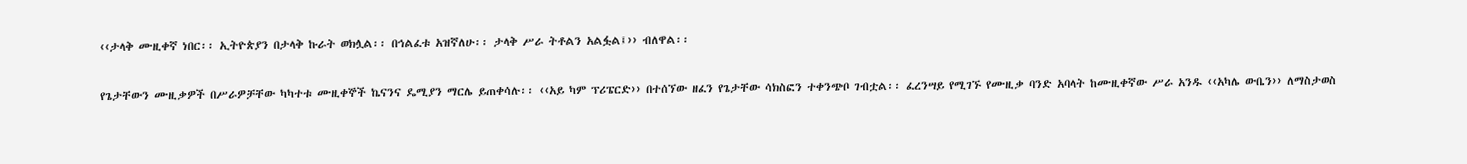‹‹ታላቅ ሙዚቀኛ ነበር፡፡ ኢትዮጵያን በታላቅ ኩራት ወክሏል፡፡ በኅልፈቱ አዝኛለሁ፡፡ ታላቅ ሥራ ትቶልን አልፏል፤›› ብለዋል፡፡

የጌታቸውን ሙዚቃዎች በሥራዎቻቸው ካካተቱ ሙዚቀኞች ኬናንና ዴሚያን ማርሌ ይጠቀሳሉ፡፡ ‹‹አይ ካም ፕሪፔርድ›› በተሰኘው ዘፈን የጌታቸው ሳክስፎን ተቀንጭቦ ገብቷል፡፡ ፈረንሣይ የሚገኙ የሙዚቃ ባንድ አባላት ከሙዚቀኛው ሥራ አንዱ ‹‹አካሌ ውቤን›› ለማስታወስ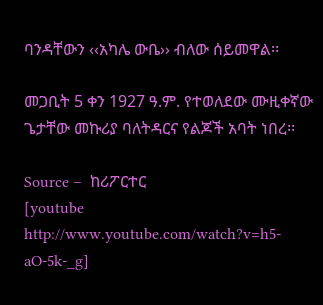ባንዳቸውን ‹‹አካሌ ውቤ›› ብለው ሰይመዋል፡፡

መጋቢት 5 ቀን 1927 ዓ.ም. የተወለደው ሙዚቀኛው ጌታቸው መኩሪያ ባለትዳርና የልጆች አባት ነበረ፡፡

Source –  ከሪፖርተር
[youtube http://www.youtube.com/watch?v=h5-aO-5k-_g]